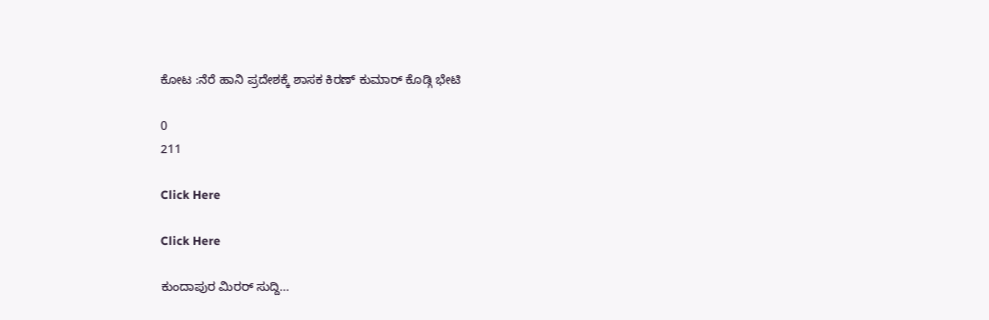ಕೋಟ :ನೆರೆ ಹಾನಿ ಪ್ರದೇಶಕ್ಕೆ ಶಾಸಕ ಕಿರಣ್ ಕುಮಾರ್ ಕೊಡ್ಗಿ ಭೇಟಿ

0
211

Click Here

Click Here

ಕುಂದಾಪುರ ಮಿರರ್ ಸುದ್ದಿ…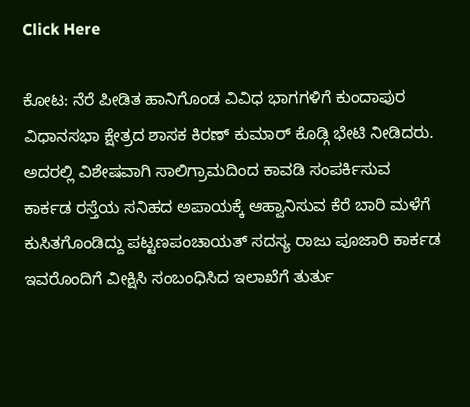Click Here

ಕೋಟ: ನೆರೆ ಪೀಡಿತ ಹಾನಿಗೊಂಡ ವಿವಿಧ ಭಾಗಗಳಿಗೆ ಕುಂದಾಪುರ ವಿಧಾನಸಭಾ ಕ್ಷೇತ್ರದ ಶಾಸಕ ಕಿರಣ್ ಕುಮಾರ್ ಕೊಡ್ಗಿ ಭೇಟಿ ನೀಡಿದರು. ಅದರಲ್ಲಿ ವಿಶೇಷವಾಗಿ ಸಾಲಿಗ್ರಾಮದಿಂದ ಕಾವಡಿ ಸಂಪರ್ಕಿಸುವ ಕಾರ್ಕಡ ರಸ್ತೆಯ ಸನಿಹದ ಅಪಾಯಕ್ಕೆ ಆಹ್ವಾನಿಸುವ ಕೆರೆ ಬಾರಿ ಮಳೆಗೆ ಕುಸಿತಗೊಂಡಿದ್ದು ಪಟ್ಟಣಪಂಚಾಯತ್ ಸದಸ್ಯ ರಾಜು ಪೂಜಾರಿ ಕಾರ್ಕಡ ಇವರೊಂದಿಗೆ ವೀಕ್ಷಿಸಿ ಸಂಬಂಧಿಸಿದ ಇಲಾಖೆಗೆ ತುರ್ತು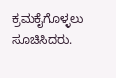ಕ್ರಮಕೈಗೊಳ್ಳಲು ಸೂಚಿಸಿದರು.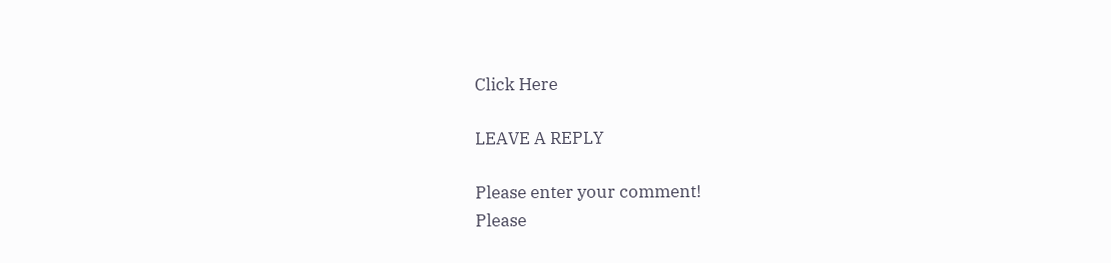Click Here

LEAVE A REPLY

Please enter your comment!
Please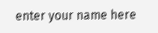enter your name here